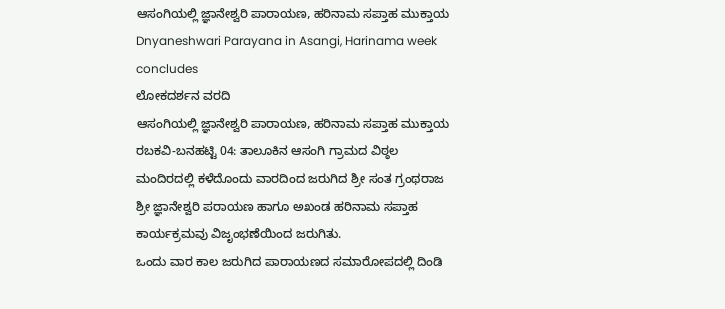ಆಸಂಗಿಯಲ್ಲಿ ಜ್ಞಾನೇಶ್ವರಿ ಪಾರಾಯಣ, ಹರಿನಾಮ ಸಪ್ತಾಹ ಮುಕ್ತಾಯ
Dnyaneshwari Parayana in Asangi, Harinama week concludes
ಲೋಕದರ್ಶನ ವರದಿ
ಆಸಂಗಿಯಲ್ಲಿ ಜ್ಞಾನೇಶ್ವರಿ ಪಾರಾಯಣ, ಹರಿನಾಮ ಸಪ್ತಾಹ ಮುಕ್ತಾಯ
ರಬಕವಿ-ಬನಹಟ್ಟಿ 04: ತಾಲೂಕಿನ ಆಸಂಗಿ ಗ್ರಾಮದ ವಿಠ್ಠಲ ಮಂದಿರದಲ್ಲಿ ಕಳೆದೊಂದು ವಾರದಿಂದ ಜರುಗಿದ ಶ್ರೀ ಸಂತ ಗ್ರಂಥರಾಜ ಶ್ರೀ ಜ್ಞಾನೇಶ್ವರಿ ಪರಾಯಣ ಹಾಗೂ ಅಖಂಡ ಹರಿನಾಮ ಸಪ್ತಾಹ ಕಾರ್ಯಕ್ರಮವು ವಿಜೃಂಭಣೆಯಿಂದ ಜರುಗಿತು.
ಒಂದು ವಾರ ಕಾಲ ಜರುಗಿದ ಪಾರಾಯಣದ ಸಮಾರೋಪದಲ್ಲಿ ದಿಂಡಿ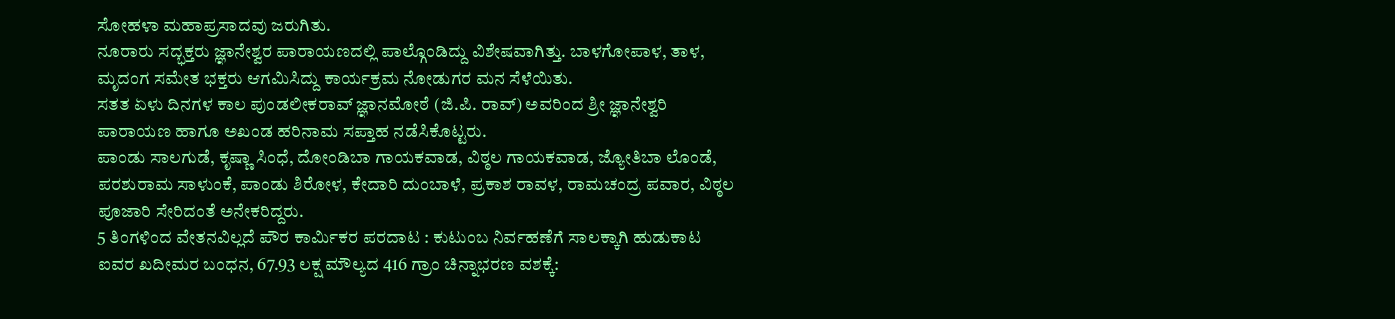ಸೋಹಳಾ ಮಹಾಪ್ರಸಾದವು ಜರುಗಿತು.
ನೂರಾರು ಸದ್ಭಕ್ತರು ಜ್ಞಾನೇಶ್ವರ ಪಾರಾಯಣದಲ್ಲಿ ಪಾಲ್ಗೊಂಡಿದ್ದು ವಿಶೇಷವಾಗಿತ್ತು. ಬಾಳಗೋಪಾಳ, ತಾಳ, ಮೃದಂಗ ಸಮೇತ ಭಕ್ತರು ಆಗಮಿಸಿದ್ದು ಕಾರ್ಯಕ್ರಮ ನೋಡುಗರ ಮನ ಸೆಳೆಯಿತು.
ಸತತ ಏಳು ದಿನಗಳ ಕಾಲ ಪುಂಡಲೀಕರಾವ್ ಜ್ಞಾನಮೋಠೆ (ಜಿ.ಪಿ. ರಾವ್) ಅವರಿಂದ ಶ್ರೀ ಜ್ಞಾನೇಶ್ವರಿ ಪಾರಾಯಣ ಹಾಗೂ ಅಖಂಡ ಹರಿನಾಮ ಸಪ್ತಾಹ ನಡೆಸಿಕೊಟ್ಟರು.
ಪಾಂಡು ಸಾಲಗುಡೆ, ಕೃಷ್ಣಾ ಸಿಂಧೆ, ದೋಂಡಿಬಾ ಗಾಯಕವಾಡ, ವಿಠ್ಠಲ ಗಾಯಕವಾಡ, ಜ್ಯೋತಿಬಾ ಲೊಂಡೆ, ಪರಶುರಾಮ ಸಾಳುಂಕೆ, ಪಾಂಡು ಶಿರೋಳ, ಕೇದಾರಿ ದುಂಬಾಳೆ, ಪ್ರಕಾಶ ರಾವಳ, ರಾಮಚಂದ್ರ ಪವಾರ, ವಿಠ್ಠಲ ಪೂಜಾರಿ ಸೇರಿದಂತೆ ಅನೇಕರಿದ್ದರು.
5 ತಿಂಗಳಿಂದ ವೇತನವಿಲ್ಲದೆ ಪೌರ ಕಾರ್ಮಿಕರ ಪರದಾಟ : ಕುಟುಂಬ ನಿರ್ವಹಣೆಗೆ ಸಾಲಕ್ಕಾಗಿ ಹುಡುಕಾಟ
ಐವರ ಖದೀಮರ ಬಂಧನ, 67.93 ಲಕ್ಷ ಮೌಲ್ಯದ 416 ಗ್ರಾಂ ಚಿನ್ನಾಭರಣ ವಶಕ್ಕೆ: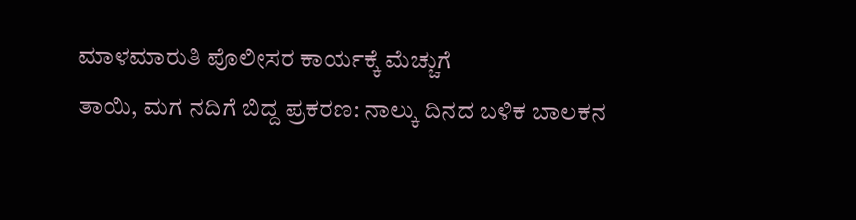ಮಾಳಮಾರುತಿ ಪೊಲೀಸರ ಕಾರ್ಯಕ್ಕೆ ಮೆಚ್ಚುಗೆ
ತಾಯಿ, ಮಗ ನದಿಗೆ ಬಿದ್ದ ಪ್ರಕರಣ: ನಾಲ್ಕು ದಿನದ ಬಳಿಕ ಬಾಲಕನ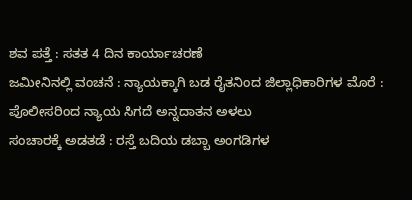ಶವ ಪತ್ತೆ : ಸತತ 4 ದಿನ ಕಾರ್ಯಾಚರಣೆ
ಜಮೀನಿನಲ್ಲಿ ವಂಚನೆ : ನ್ಯಾಯಕ್ಕಾಗಿ ಬಡ ರೈತನಿಂದ ಜಿಲ್ಲಾಧಿಕಾರಿಗಳ ಮೊರೆ : ಪೊಲೀಸರಿಂದ ನ್ಯಾಯ ಸಿಗದೆ ಅನ್ನದಾತನ ಅಳಲು
ಸಂಚಾರಕ್ಕೆ ಅಡತಡೆ : ರಸ್ತೆ ಬದಿಯ ಡಬ್ಬಾ ಅಂಗಡಿಗಳ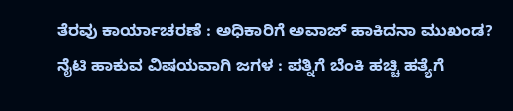ತೆರವು ಕಾರ್ಯಾಚರಣೆ : ಅಧಿಕಾರಿಗೆ ಅವಾಜ್ ಹಾಕಿದನಾ ಮುಖಂಡ?
ನೈಟಿ ಹಾಕುವ ವಿಷಯವಾಗಿ ಜಗಳ : ಪತ್ನಿಗೆ ಬೆಂಕಿ ಹಚ್ಚಿ ಹತ್ಯೆಗೆ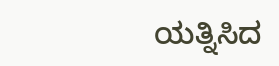ಯತ್ನಿಸಿದ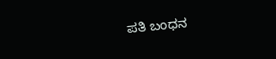ಪತಿ ಬಂಧನ